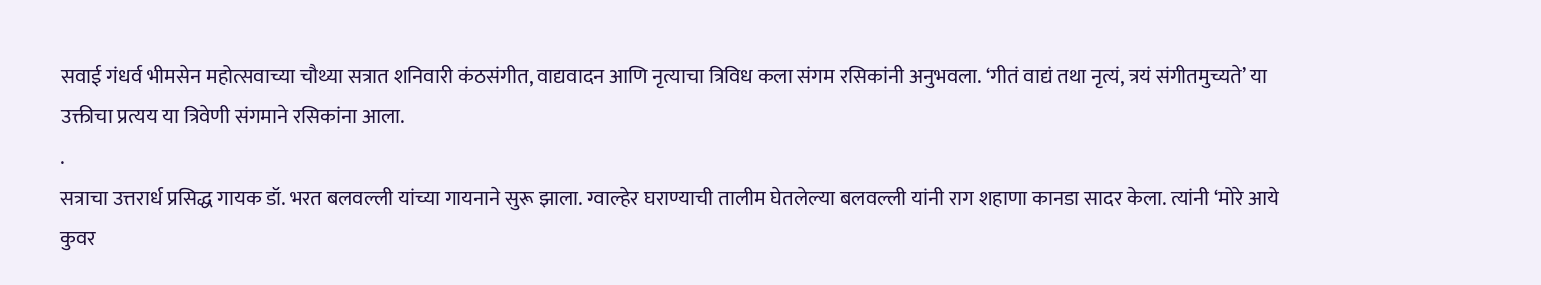सवाई गंधर्व भीमसेन महोत्सवाच्या चौथ्या सत्रात शनिवारी कंठसंगीत, वाद्यवादन आणि नृत्याचा त्रिविध कला संगम रसिकांनी अनुभवला. ‘गीतं वाद्यं तथा नृत्यं, त्रयं संगीतमुच्यते’ या उक्तीचा प्रत्यय या त्रिवेणी संगमाने रसिकांना आला.
.
सत्राचा उत्तरार्ध प्रसिद्ध गायक डॉ. भरत बलवल्ली यांच्या गायनाने सुरू झाला. ग्वाल्हेर घराण्याची तालीम घेतलेल्या बलवल्ली यांनी राग शहाणा कानडा सादर केला. त्यांनी ‘मोरे आये कुवर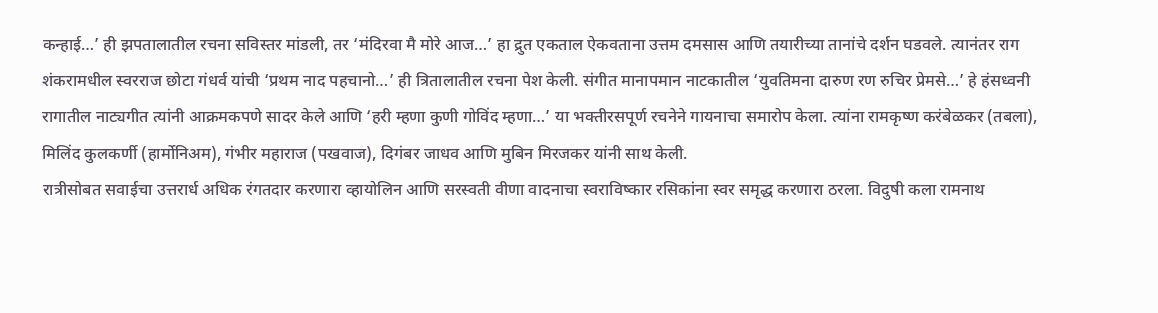कन्हाई…’ ही झपतालातील रचना सविस्तर मांडली, तर ‘मंदिरवा मै मोरे आज…’ हा द्रुत एकताल ऐकवताना उत्तम दमसास आणि तयारीच्या तानांचे दर्शन घडवले. त्यानंतर राग शंकरामधील स्वरराज छोटा गंधर्व यांची ‘प्रथम नाद पहचानो…’ ही त्रितालातील रचना पेश केली. संगीत मानापमान नाटकातील ‘युवतिमना दारुण रण रुचिर प्रेमसे…’ हे हंसध्वनी रागातील नाट्यगीत त्यांनी आक्रमकपणे सादर केले आणि ‘हरी म्हणा कुणी गोविंद म्हणा…’ या भक्तीरसपूर्ण रचनेने गायनाचा समारोप केला. त्यांना रामकृष्ण करंबेळकर (तबला), मिलिंद कुलकर्णी (हार्मोनिअम), गंभीर महाराज (पखवाज), दिगंबर जाधव आणि मुबिन मिरजकर यांनी साथ केली.
रात्रीसोबत सवाईचा उत्तरार्ध अधिक रंगतदार करणारा व्हायोलिन आणि सरस्वती वीणा वादनाचा स्वराविष्कार रसिकांना स्वर समृद्ध करणारा ठरला. विदुषी कला रामनाथ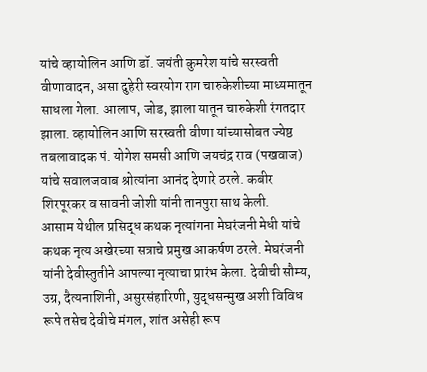यांचे व्हायोलिन आणि डॉ. जयंती कुमरेश यांचे सरस्वती वीणावादन, असा दुहेरी स्वरयोग राग चारुकेशीच्या माध्यमातून साधला गेला. आलाप, जोड, झाला यातून चारुकेशी रंगतदार झाला. व्हायोलिन आणि सरस्वती वीणा यांच्यासोबत ज्येष्ठ तबलावादक पं. योगेश समसी आणि जयचंद्र राव (पखवाज) यांचे सवालजवाब श्रोत्यांना आनंद देणारे ठरले. कबीर शिरपूरकर व सावनी जोशी यांनी तानपुरा साथ केली.
आसाम येथील प्रसिद्ध कथक नृत्यांगना मेघरंजनी मेधी यांचे कथक नृत्य अखेरच्या सत्राचे प्रमुख आकर्षण ठरले. मेघरंजनी यांनी देवीस्तुतीने आपल्या नृत्याचा प्रारंभ केला. देवीची सौम्य, उग्र, दैत्यनाशिनी, असुरसंहारिणी, युद्धसन्मुख अशी विविध रूपे तसेच देवीचे मंगल, शांत असेही रूप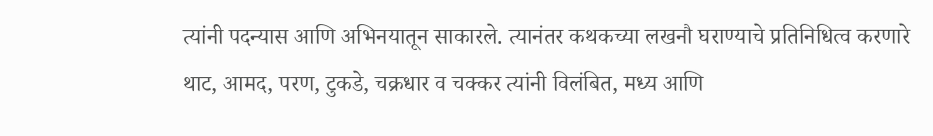त्यांनी पदन्यास आणि अभिनयातून साकारले. त्यानंतर कथकच्या लखनौ घराण्याचे प्रतिनिधित्व करणारे थाट, आमद, परण, टुकडे, चक्रधार व चक्कर त्यांनी विलंबित, मध्य आणि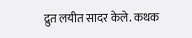द्रुत लयीत सादर केले. कथक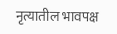नृत्यातील भावपक्ष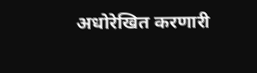अधोरेखित करणारी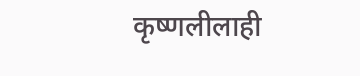कृष्णलीलाही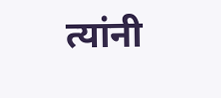त्यांनी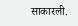साकारली.